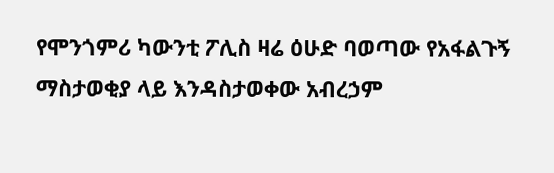የሞንጎምሪ ካውንቲ ፖሊስ ዛሬ ዕሁድ ባወጣው የአፋልጉኝ ማስታወቂያ ላይ እንዳስታወቀው አብረኃም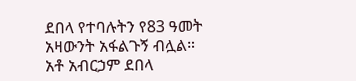ደበላ የተባሉትን የ83 ዓመት አዛውንት አፋልጉኝ ብሏል።
አቶ አብርኃም ደበላ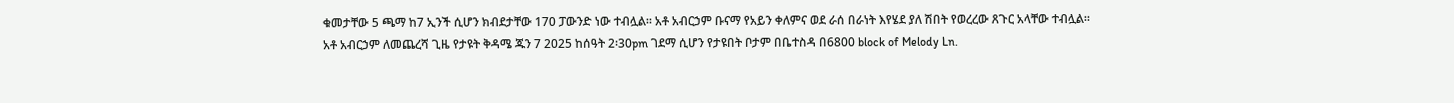ቁመታቸው 5 ጫማ ከ7 ኢንች ሲሆን ክብደታቸው 170 ፓውንድ ነው ተብሏል። አቶ አብርኃም ቡናማ የአይን ቀለምና ወደ ራሰ በራነት እየሄደ ያለ ሽበት የወረረው ጸጉር አላቸው ተብሏል።
አቶ አብርኃም ለመጨረሻ ጊዜ የታዩት ቅዳሜ ጁን 7 2025 ከሰዓት 2፡30pm ገደማ ሲሆን የታዩበት ቦታም በቤተስዳ በ6800 block of Melody Ln.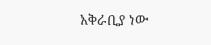አቅራቢያ ነው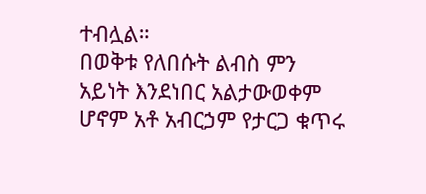ተብሏል።
በወቅቱ የለበሱት ልብስ ምን አይነት እንደነበር አልታውወቀም ሆኖም አቶ አብርኃም የታርጋ ቁጥሩ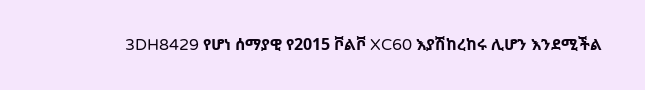3DH8429 የሆነ ሰማያዊ የ2015 ቮልቮ XC60 እያሽከረከሩ ሊሆን እንደሚችል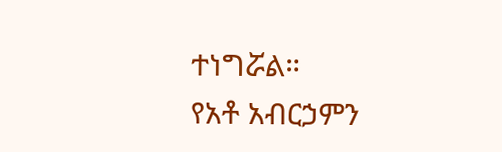ተነግሯል።
የአቶ አብርኃምን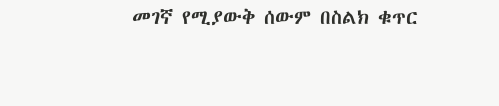መገኛ የሚያውቅ ሰውም በስልክ ቁጥር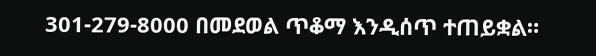301-279-8000 በመደወል ጥቆማ እንዲሰጥ ተጠይቋል።